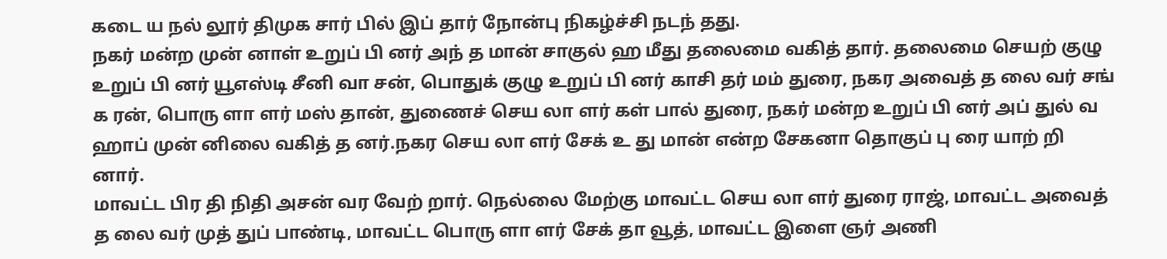கடை ய நல் லூர் திமுக சார் பில் இப் தார் நோன்பு நிகழ்ச்சி நடந் தது.
நகர் மன்ற முன் னாள் உறுப் பி னர் அந் த மான் சாகுல் ஹ மீது தலைமை வகித் தார். தலைமை செயற் குழு உறுப் பி னர் யூஎஸ்டி சீனி வா சன், பொதுக் குழு உறுப் பி னர் காசி தர் மம் துரை, நகர அவைத் த லை வர் சங் க ரன், பொரு ளா ளர் மஸ் தான், துணைச் செய லா ளர் கள் பால் துரை, நகர் மன்ற உறுப் பி னர் அப் துல் வ ஹாப் முன் னிலை வகித் த னர்.நகர செய லா ளர் சேக் உ து மான் என்ற சேகனா தொகுப் பு ரை யாற் றி னார்.
மாவட்ட பிர தி நிதி அசன் வர வேற் றார். நெல்லை மேற்கு மாவட்ட செய லா ளர் துரை ராஜ், மாவட்ட அவைத் த லை வர் முத் துப் பாண்டி, மாவட்ட பொரு ளா ளர் சேக் தா வூத், மாவட்ட இளை ஞர் அணி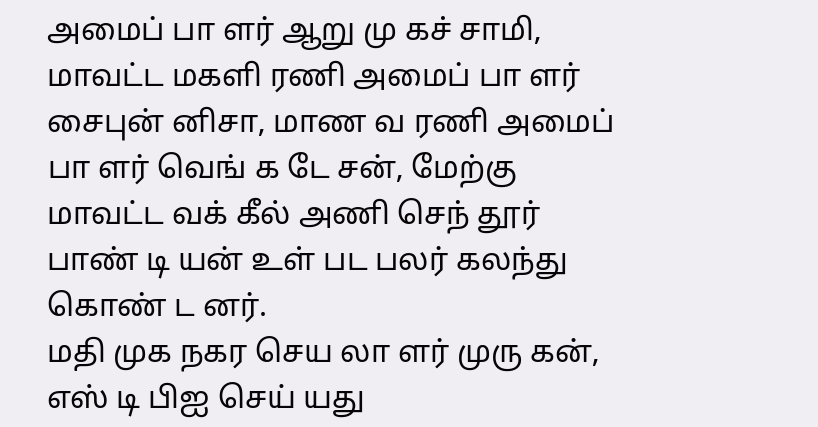அமைப் பா ளர் ஆறு மு கச் சாமி, மாவட்ட மகளி ரணி அமைப் பா ளர் சைபுன் னிசா, மாண வ ரணி அமைப் பா ளர் வெங் க டே சன், மேற்கு மாவட்ட வக் கீல் அணி செந் தூர் பாண் டி யன் உள் பட பலர் கலந்து கொண் ட னர்.
மதி முக நகர செய லா ளர் முரு கன், எஸ் டி பிஐ செய் யது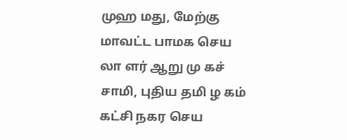முஹ மது, மேற்கு மாவட்ட பாமக செய லா ளர் ஆறு மு கச் சாமி, புதிய தமி ழ கம் கட்சி நகர செய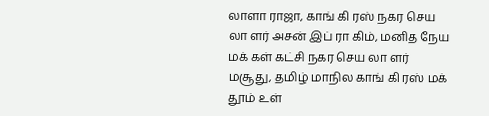லாளா ராஜா, காங் கி ரஸ் நகர செய லா ளர் அசன் இப் ரா கிம், மனித நேய மக் கள் கட்சி நகர செய லா ளர் மசூது, தமிழ் மாநில காங் கி ரஸ் மக் தூம் உள்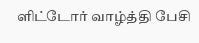ளிட்டோர் வாழ்த்தி பேசி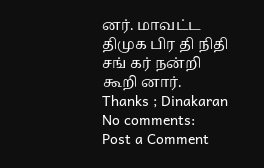னர். மாவட்ட திமுக பிர தி நிதி சங் கர் நன்றி கூறி னார்.
Thanks ; Dinakaran
No comments:
Post a Comment